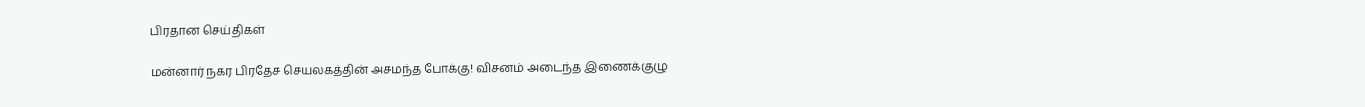பிரதான செய்திகள்

மன்னார் நகர பிரதேச செயலகத்தின் அசமந்த போக்கு! விசனம் அடைந்த இணைக்குழு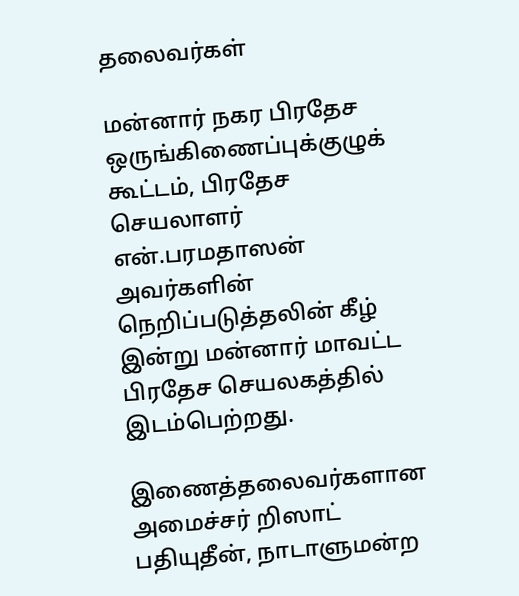தலைவர்கள்

மன்னார் நகர பிரதேச ஒருங்கிணைப்புக்குழுக் கூட்டம், பிரதேச செயலாளர் என்.பரமதாஸன் அவர்களின் நெறிப்படுத்தலின் கீழ் இன்று மன்னார் மாவட்ட பிரதேச செயலகத்தில் இடம்பெற்றது.

இணைத்தலைவர்களான அமைச்சர் றிஸாட் பதியுதீன், நாடாளுமன்ற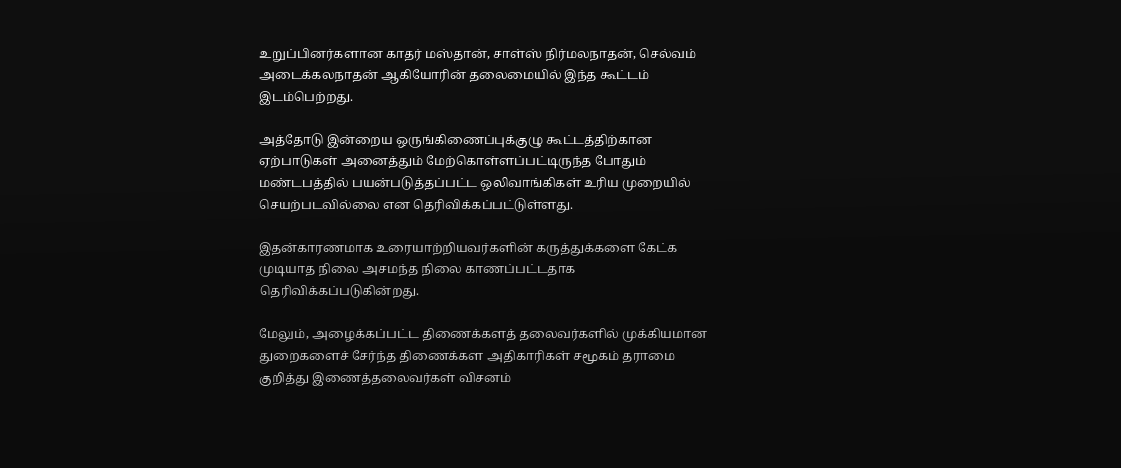உறுப்பினர்களான காதர் மஸ்தான், சாள்ஸ் நிர்மலநாதன், செல்வம் அடைக்கலநாதன் ஆகியோரின் தலைமையில் இந்த கூட்டம் இடம்பெற்றது.

அத்தோடு இன்றைய ஒருங்கிணைப்புக்குழு கூட்டத்திற்கான ஏற்பாடுகள் அனைத்தும் மேற்கொள்ளப்பட்டிருந்த போதும் மண்டபத்தில் பயன்படுத்தப்பட்ட ஒலிவாங்கிகள் உரிய முறையில் செயற்படவில்லை என தெரிவிக்கப்பட்டுள்ளது.

இதன்காரணமாக உரையாற்றியவர்களின் கருத்துக்களை கேட்க முடியாத நிலை அசமந்த நிலை காணப்பட்டதாக தெரிவிக்கப்படுகின்றது.

மேலும், அழைக்கப்பட்ட திணைக்களத் தலைவர்களில் முக்கியமான துறைகளைச் சேர்ந்த திணைக்கள அதிகாரிகள் சமூகம் தராமை குறித்து இணைத்தலைவர்கள் விசனம்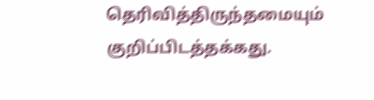தெரிவித்திருந்தமையும் குறிப்பிடத்தக்கது.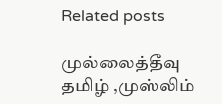Related posts

முல்லைத்தீவு தமிழ் ,முஸ்லிம்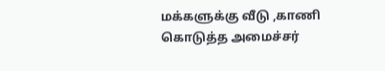மக்களுக்கு வீடு ,காணி கொடுத்த அமைச்சர்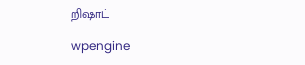றிஷாட்

wpengine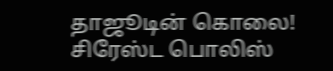தாஜூடின் கொலை! சிரேஸ்ட பொலிஸ்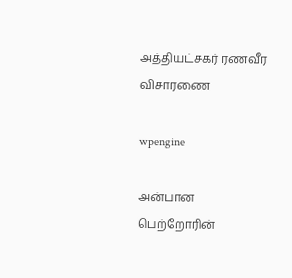அத்தியட்சகர் ரணவீர விசாரணை

wpengine

அன்பான பெற்றோரின்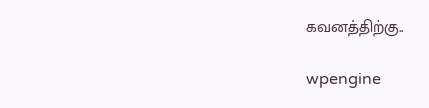கவனத்திற்கு..

wpengine